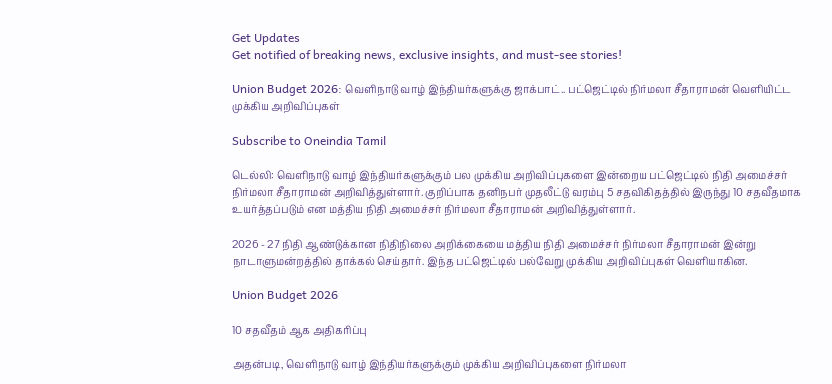Get Updates
Get notified of breaking news, exclusive insights, and must-see stories!

Union Budget 2026: வெளிநாடு வாழ் இந்தியர்களுக்கு ஜாக்பாட்.. பட்ஜெட்டில் நிர்மலா சீதாராமன் வெளியிட்ட முக்கிய அறிவிப்புகள்

Subscribe to Oneindia Tamil

டெல்லி: வெளிநாடு வாழ் இந்தியர்களுக்கும் பல முக்கிய அறிவிப்புகளை இன்றைய பட்ஜெட்டில் நிதி அமைச்சர் நிர்மலா சீதாராமன் அறிவித்துள்ளார். குறிப்பாக தனிநபர் முதலீட்டு வரம்பு 5 சதவிகிதத்தில் இருந்து 10 சதவீதமாக உயர்த்தப்படும் என மத்திய நிதி அமைச்சர் நிர்மலா சீதாராமன் அறிவித்துள்ளார்.

2026 - 27 நிதி ஆண்டுக்கான நிதிநிலை அறிக்கையை மத்திய நிதி அமைச்சர் நிர்மலா சீதாராமன் இன்று நாடாளுமன்றத்தில் தாக்கல் செய்தார். இந்த பட்ஜெட்டில் பல்வேறு முக்கிய அறிவிப்புகள் வெளியாகின.

Union Budget 2026

10 சதவீதம் ஆக அதிகரிப்பு

அதன்படி, வெளிநாடு வாழ் இந்தியர்களுக்கும் முக்கிய அறிவிப்புகளை நிர்மலா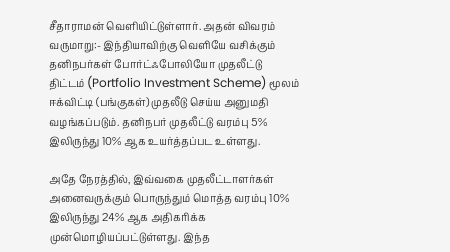சீதாராமன் வெளியிட்டுள்ளார். அதன் விவரம் வருமாறு:- இந்தியாவிற்கு வெளியே வசிக்கும் தனிநபர்கள் போர்ட்ஃபோலியோ முதலீட்டு திட்டம் (Portfolio Investment Scheme) மூலம் ஈக்விட்டி (பங்குகள்) முதலீடு செய்ய அனுமதி வழங்கப்படும். தனிநபர் முதலீட்டு வரம்பு 5% இலிருந்து 10% ஆக உயர்த்தப்பட உள்ளது.

அதே நேரத்தில், இவ்வகை முதலீட்டாளர்கள் அனைவருக்கும் பொருந்தும் மொத்த வரம்பு 10% இலிருந்து 24% ஆக அதிகரிக்க முன்மொழியப்பட்டுள்ளது. இந்த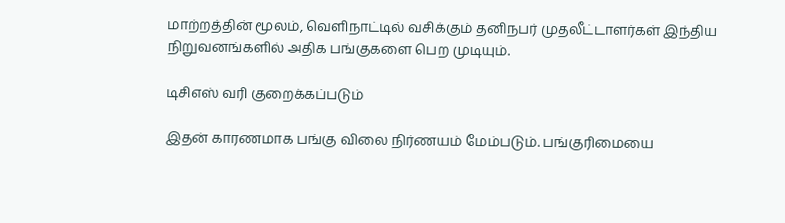மாற்றத்தின் மூலம், வெளிநாட்டில் வசிக்கும் தனிநபர் முதலீட்டாளர்கள் இந்திய நிறுவனங்களில் அதிக பங்குகளை பெற முடியும்.

டிசிஎஸ் வரி குறைக்கப்படும்

இதன் காரணமாக பங்கு விலை நிர்ணயம் மேம்படும். பங்குரிமையை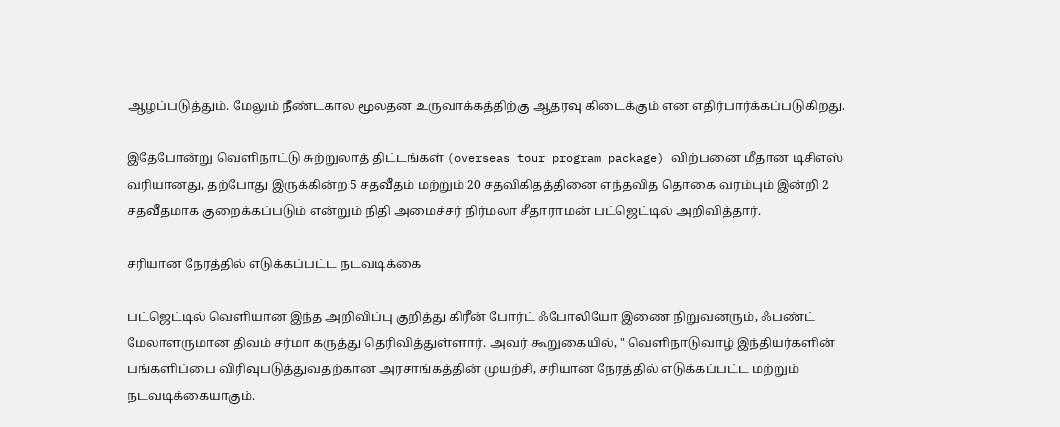ஆழப்படுத்தும். மேலும் நீண்டகால மூலதன உருவாக்கத்திற்கு ஆதரவு கிடைக்கும் என எதிர்பார்க்கப்படுகிறது.

இதேபோன்று வெளிநாட்டு சுற்றுலாத் திட்டங்கள் (overseas tour program package) விற்பனை மீதான டிசிஎஸ் வரியானது, தற்போது இருக்கின்ற 5 சதவீதம் மற்றும் 20 சதவிகிதத்தினை எந்தவித தொகை வரம்பும் இன்றி 2 சதவீதமாக குறைக்கப்படும் என்றும் நிதி அமைச்சர் நிர்மலா சீதாராமன் பட்ஜெட்டில் அறிவித்தார்.

சரியான நேரத்தில் எடுக்கப்பட்ட நடவடிக்கை

பட்ஜெட்டில் வெளியான இந்த அறிவிப்பு குறித்து கிரீன் போர்ட் ஃபோலியோ இணை நிறுவனரும், ஃபண்ட் மேலாளருமான திவம் சர்மா கருத்து தெரிவித்துள்ளார். அவர் கூறுகையில், " வெளிநாடுவாழ் இந்தியர்களின் பங்களிப்பை விரிவுபடுத்துவதற்கான அரசாங்கத்தின் முயற்சி, சரியான நேரத்தில் எடுக்கப்பட்ட மற்றும் நடவடிக்கையாகும்.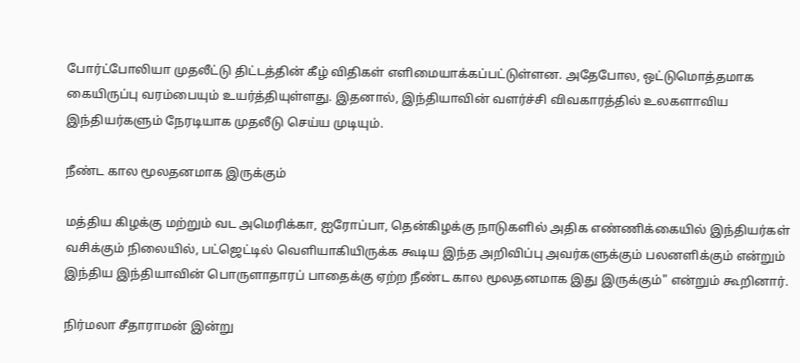போர்ட்போலியா முதலீட்டு திட்டத்தின் கீழ் விதிகள் எளிமையாக்கப்பட்டுள்ளன. அதேபோல, ஒட்டுமொத்தமாக கையிருப்பு வரம்பையும் உயர்த்தியுள்ளது. இதனால், இந்தியாவின் வளர்ச்சி விவகாரத்தில் உலகளாவிய இந்தியர்களும் நேரடியாக முதலீடு செய்ய முடியும்.

நீண்ட கால மூலதனமாக இருக்கும்

மத்திய கிழக்கு மற்றும் வட அமெரிக்கா, ஐரோப்பா, தென்கிழக்கு நாடுகளில் அதிக எண்ணிக்கையில் இந்தியர்கள் வசிக்கும் நிலையில், பட்ஜெட்டில் வெளியாகியிருக்க கூடிய இந்த அறிவிப்பு அவர்களுக்கும் பலனளிக்கும் என்றும் இந்திய இந்தியாவின் பொருளாதாரப் பாதைக்கு ஏற்ற நீண்ட கால மூலதனமாக இது இருக்கும்" என்றும் கூறினார்.

நிர்மலா சீதாராமன் இன்று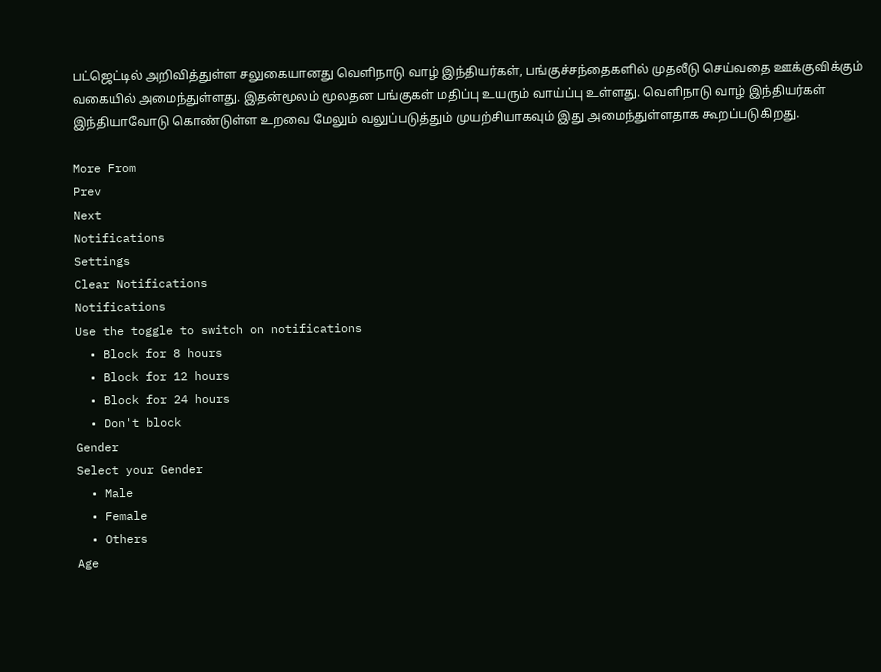பட்ஜெட்டில் அறிவித்துள்ள சலுகையானது வெளிநாடு வாழ் இந்தியர்கள், பங்குச்சந்தைகளில் முதலீடு செய்வதை ஊக்குவிக்கும் வகையில் அமைந்துள்ளது. இதன்மூலம் மூலதன பங்குகள் மதிப்பு உயரும் வாய்ப்பு உள்ளது. வெளிநாடு வாழ் இந்தியர்கள் இந்தியாவோடு கொண்டுள்ள உறவை மேலும் வலுப்படுத்தும் முயற்சியாகவும் இது அமைந்துள்ளதாக கூறப்படுகிறது.

More From
Prev
Next
Notifications
Settings
Clear Notifications
Notifications
Use the toggle to switch on notifications
  • Block for 8 hours
  • Block for 12 hours
  • Block for 24 hours
  • Don't block
Gender
Select your Gender
  • Male
  • Female
  • Others
Age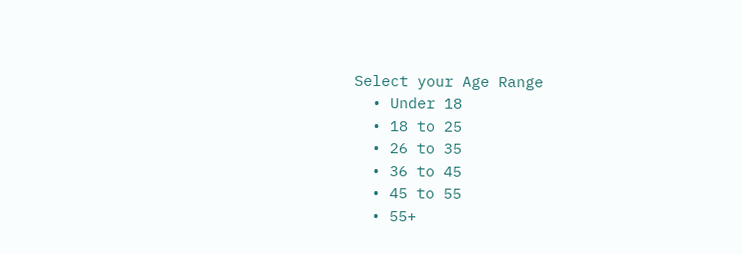Select your Age Range
  • Under 18
  • 18 to 25
  • 26 to 35
  • 36 to 45
  • 45 to 55
  • 55+